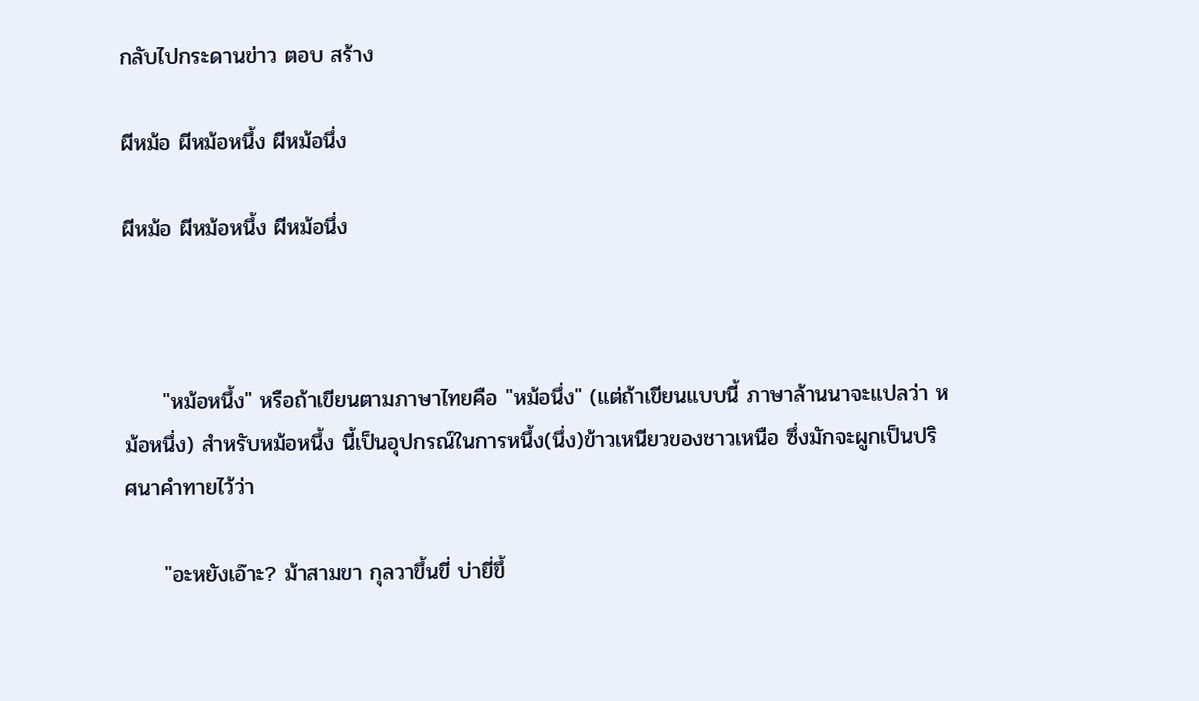กลับไปกระดานข่าว ตอบ สร้าง

ผีหม้อ ผีหม้อหนึ้ง ผีหม้อนึ่ง

ผีหม้อ ผีหม้อหนึ้ง ผีหม้อนึ่ง



     "หม้อหนึ้ง" หรือถ้าเขียนตามภาษาไทยคือ "หม้อนึ่ง" (แต่ถ้าเขียนแบบนี้ ภาษาล้านนาจะแปลว่า หม้อหนึ่ง) สำหรับหม้อหนึ้ง นี้เป็นอุปกรณ์ในการหนึ้ง(นึ่ง)ข้าวเหนียวของชาวเหนือ ซึ่งมักจะผูกเป็นปริศนาคำทายไว้ว่า

     "อะหยังเอ๊าะ? ม้าสามขา กุลวาขึ้นขี่ บ่ายี่ขึ้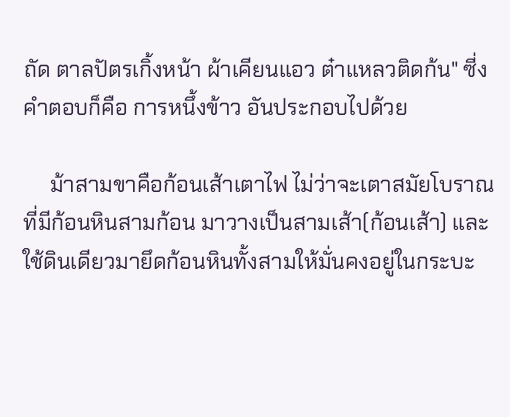ถัด ตาลปัตรเกิ้งหน้า ผ้าเคียนแอว ต๋าแหลวติดก้น" ซี่งคำตอบก็คือ การหนึ้งข้าว อันประกอบไปด้วย

     ม้าสามขาคือก้อนเส้าเตาไฟ ไม่ว่าจะเตาสมัยโบราณที่มีก้อนหินสามก้อน มาวางเป็นสามเส้า(ก้อนเส้า) และใช้ดินเดียวมายึดก้อนหินทั้งสามให้มั่นคงอยู่ในกระบะ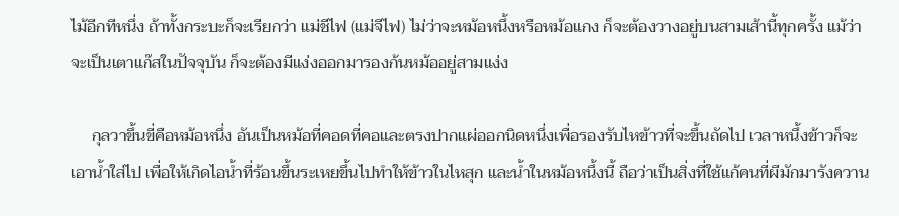ไม้อีกทีหนึ่ง ถ้าทั้งกระบะก็จะเรียกว่า แม่ชีไฟ (แม่จีไฟ) ไม่ว่าจะหม้อหนึ้งหรือหม้อแกง ก็จะต้องวางอยู่บนสามเส้านี้ทุกครั้ง แม้ว่าจะเป็นเตาแก๊สในปัจจุบัน ก็จะต้องมีแง่งออกมารองก้นหม้ออยู่สามแง่ง

     กุลวาขึ้นขี่คือหม้อหนึ่ง อันเป็นหม้อที่คอดที่คอและตรงปากแผ่ออกนิดหนึ่งเพื่อรองรับไหข้าวที่จะขึ้นถัดไป เวลาหนึ้งข้าวก็จะเอาน้ำใส่ไป เพื่อให้เกิดไอน้ำที่ร้อนขึ้นระเหยขึ้นไปทำให้ข้าวในไหสุก และน้ำในหม้อหนึ้งนี้ ถือว่าเป็นสิ่งที่ใช้แก้คนที่ผีมักมารังควาน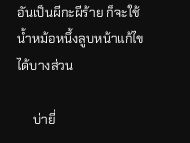อันเป็นผีกะผีร้าย ก็จะใช้น้ำหม้อหนึ้งลูบหน้าแก้ไขได้บางส่วน

     บ่ายี่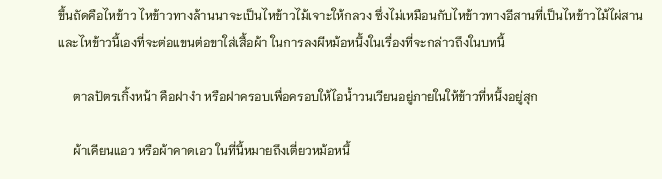ขึ้นถัดคือไหข้าว ไหข้าวทางล้านนาจะเป็นไหข้าวไม้เจาะให้กลวง ซึ่งไม่เหมือนกับไหข้าวทางอีสานที่เป็นไหข้าวไม้ไผ่สาน และไหข้าวนี้เองที่จะต่อแขนต่อขาใส่เสื้อผ้า ในการลงผีหม้อหนึ้งในเรื่องที่จะกล่าวถึงในบทนี้

     ตาลปัตรเกิ้งหน้า คือฝางำ หรือฝาครอบเพื่อครอบให้ไอน้ำวนเวียนอยู่ภายในให้ข้าวที่หนึ้งอยู่สุก

     ผ้าเคียนแอว หรือผ้าคาดเอว ในที่นี้หมายถึงเตี่ยวหม้อหนึ้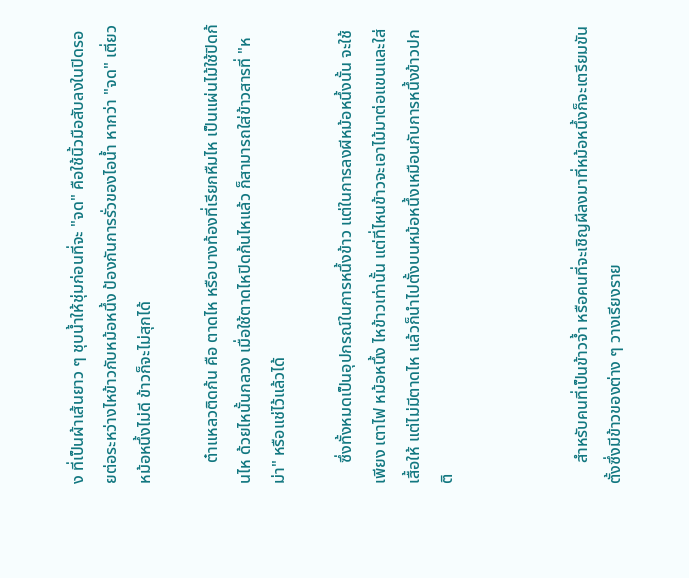ง ที่เป็นผ้าเส้นยาว ๆ ชุบน้ำให้ชุ่มก่อนที่จะ "จด" คือใช้นิ้วมือสับลงในปิดรอยต่อระหว่างไหข้าวกับหม้อหนึ้ง ป้องกันการรั่วของไอน้ำ หากว่า "จด" เตี่ยวหม้อหนึ้งไม่ดี ข้าวก็จะไม่สุกได้

     ต๋าแหลวติดก้น คือ ตาดไห หรือบางท้องที่เรียกหืมไห เป็นแผ่นไม้ใช้ปิดก้นไห ด้วยไหนั้นกลวง เมื่อใช้ตาดไหปิดก้นไหแล้ว ก็สามารถใส่ข้าวสารที่ "หม่า" หรือแช่ไว้แล้วได้

     ซึ่งทั้งหมดเป็นอุปกรณ์ในการหนึ้งข้าว แต่ในการลงผีหม้อหนึ้งนั้น จะใช้เพียง เตาไฟ หม้อหนึ้ง ไหข้าวเท่านั้น แต่ที่ไหนข้าวจะเอาไม้มาต่อแขนและใส่เสื้อให้ แต่ไม่มีตาดไห แล้วก็นำไปตั้งบนหม้อหนึ้งเหมือนกับการหนึ้งข้าวปกติ



     สำหรับคนที่เป็นข้าวจ้ำ หรือคนที่จะเชิญผีลงมาที่หม้อหนึ้งก็จะเตรียมขันตั้งซึ่งมีข้าวของต่าง ๆ วางเรียงราย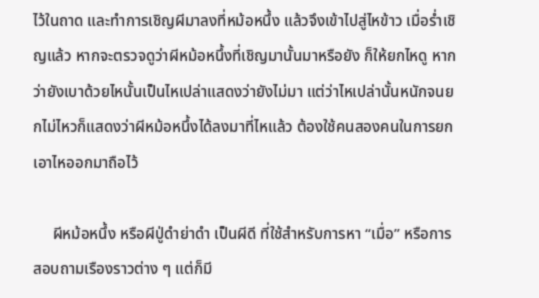ไว้ในถาด และทำการเชิญผีมาลงที่หม้อหนึ้ง แล้วจึงเข้าไปสู่ไหข้าว เมื่อร่ำเชิญแล้ว หากจะตรวจดูว่าผีหม้อหนึ้งที่เชิญมานั้นมาหรือยัง ก็ให้ยกไหดู หากว่ายังเบาด้วยไหนั้นเป็นไหเปล่าแสดงว่ายังไม่มา แต่ว่าไหเปล่านั้นหนักจนยกไม่ไหวก็แสดงว่าผีหม้อหนึ้งได้ลงมาที่ไหแล้ว ต้องใช้คนสองคนในการยกเอาไหออกมาถือไว้

     ผีหม้อหนึ้ง หรือผีปู่ดำย่าดำ เป็นผีดี ที่ใช้สำหรับการหา “เมื่อ” หรือการสอบถามเรืองราวต่าง ๆ แต่ก็มี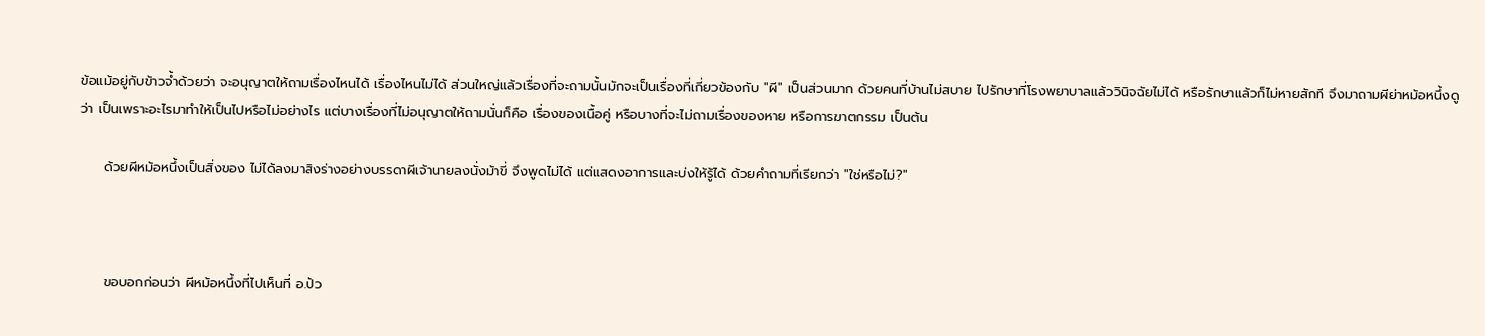ข้อแม้อยู่กับข้าวจ้ำด้วยว่า จะอนุญาตให้ถามเรื่องไหนได้ เรื่องไหนไม่ได้ ส่วนใหญ่แล้วเรื่องที่จะถามนั้นมักจะเป็นเรื่องที่เกี่ยวข้องกับ "ผี" เป็นส่วนมาก ด้วยคนที่บ้านไม่สบาย ไปรักษาที่โรงพยาบาลแล้ววินิจฉัยไม่ได้ หรือรักษาแล้วก็ไม่หายสักที จึงมาถามผีย่าหม้อหนึ้งดูว่า เป็นเพราะอะไรมาทำให้เป็นไปหรือไม่อย่างไร แต่บางเรื่องที่ไม่อนุญาตให้ถามนั่นก็คือ เรื่องของเนื้อคู่ หรือบางที่จะไม่ถามเรื่องของหาย หรือการฆาตกรรม เป็นต้น

     ด้วยผีหม้อหนึ้งเป็นสิ่งของ ไม่ได้ลงมาสิงร่างอย่างบรรดาผีเจ้านายลงนั่งม้าขี่ จึงพูดไม่ได้ แต่แสดงอาการและบ่งให้รู้ได้ ด้วยคำถามที่เรียกว่า "ใช่หรือไม่?"



     ขอบอกก่อนว่า ผีหม้อหนึ้งที่ไปเห็นที่ อ.ปัว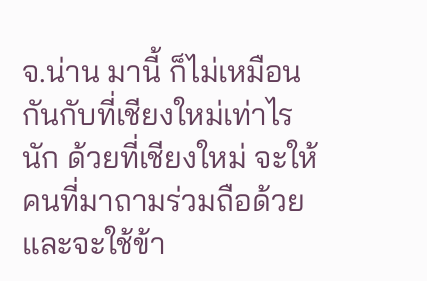จ.น่าน มานี้ ก็ไม่เหมือนกันกับที่เชียงใหม่เท่าไรนัก ด้วยที่เชียงใหม่ จะให้คนที่มาถามร่วมถือด้วย และจะใช้ข้า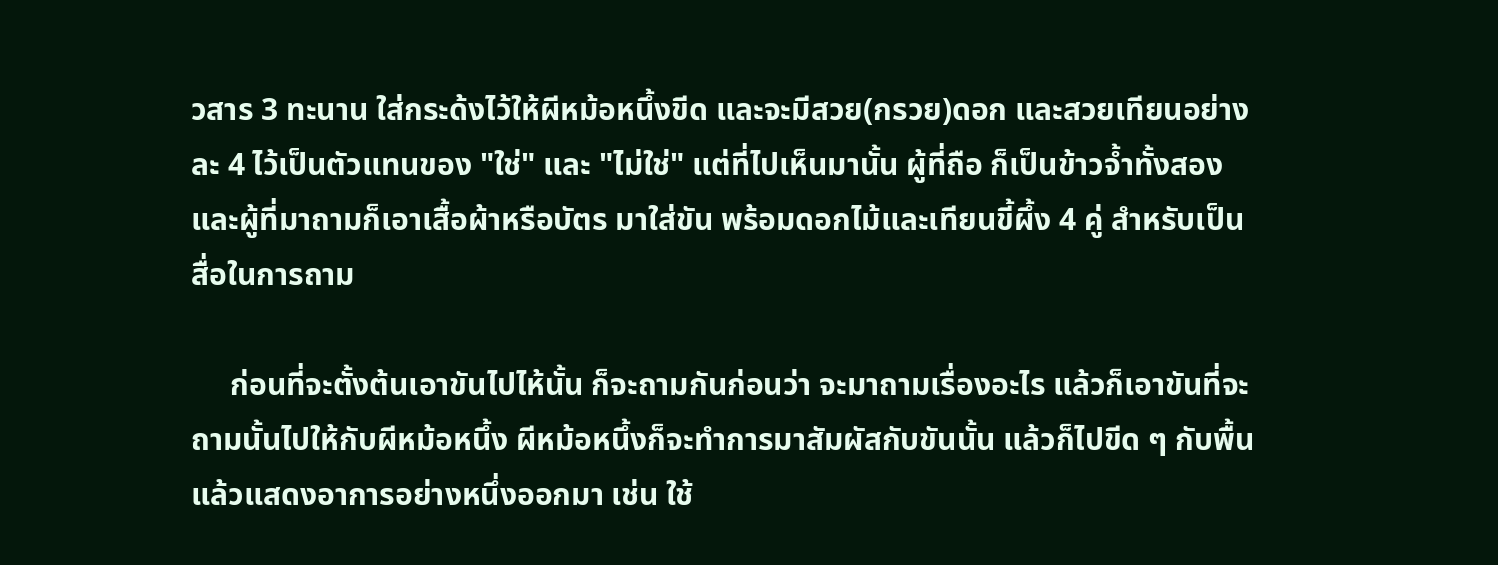วสาร 3 ทะนาน ใส่กระด้งไว้ให้ผีหม้อหนึ้งขีด และจะมีสวย(กรวย)ดอก และสวยเทียนอย่างละ 4 ไว้เป็นตัวแทนของ "ใช่" และ "ไม่ใช่" แต่ที่ไปเห็นมานั้น ผู้ที่ถือ ก็เป็นข้าวจ้ำทั้งสอง และผู้ที่มาถามก็เอาเสื้อผ้าหรือบัตร มาใส่ขัน พร้อมดอกไม้และเทียนขี้ผึ้ง 4 คู่ สำหรับเป็นสื่อในการถาม

     ก่อนที่จะตั้งต้นเอาขันไปไห้นั้น ก็จะถามกันก่อนว่า จะมาถามเรื่องอะไร แล้วก็เอาขันที่จะถามนั้นไปให้กับผีหม้อหนึ้ง ผีหม้อหนึ้งก็จะทำการมาสัมผัสกับขันนั้น แล้วก็ไปขีด ๆ กับพื้น แล้วแสดงอาการอย่างหนึ่งออกมา เช่น ใช้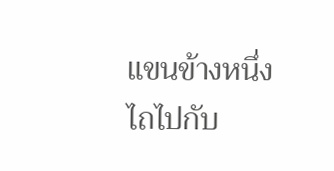แขนข้างหนึ่งไถไปกับ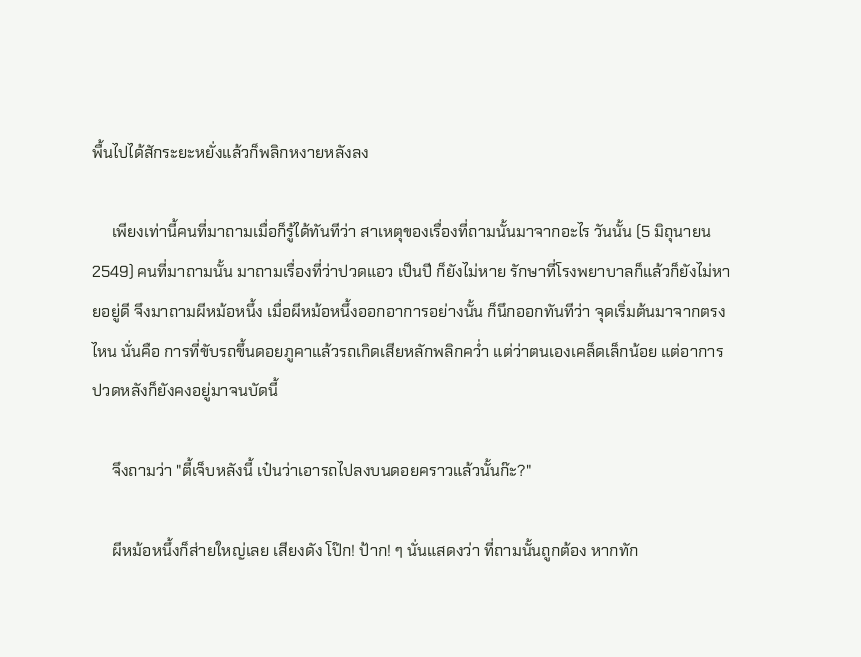พื้นไปได้สักระยะหยั่งแล้วก็พลิกหงายหลังลง

     เพียงเท่านี้คนที่มาถามเมื่อก็รู้ได้ทันทีว่า สาเหตุของเรื่องที่ถามนั้นมาจากอะไร วันนั้น (5 มิถุนายน 2549) คนที่มาถามนั้น มาถามเรื่องที่ว่าปวดแอว เป็นปี ก็ยังไม่หาย รักษาที่โรงพยาบาลก็แล้วก็ยังไม่หายอยู่ดี จึงมาถามผีหม้อหนึ้ง เมื่อผีหม้อหนึ้งออกอาการอย่างนั้น ก็นึกออกทันทีว่า จุดเริ่มต้นมาจากตรงไหน นั่นคือ การที่ขับรถขึ้นดอยภูคาแล้วรถเกิดเสียหลักพลิกคว่ำ แต่ว่าตนเองเคล็ดเล็กน้อย แต่อาการปวดหลังก็ยังคงอยู่มาจนบัดนี้

     จึงถามว่า "ตี้เจ็บหลังนี้ เป๋นว่าเอารถไปลงบนดอยคราวแล้วนั้นก๊ะ?"

     ผีหม้อหนึ้งก็ส่ายใหญ่เลย เสียงดัง โป๊ก! ป้าก! ๆ นั่นแสดงว่า ที่ถามนั้นถูกต้อง หากทัก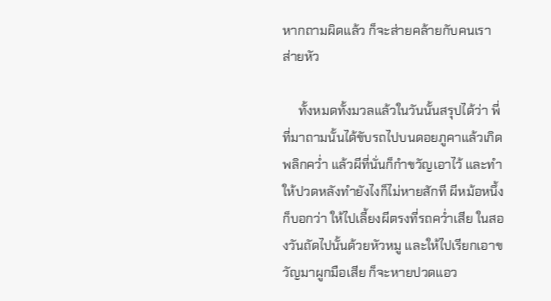หากถามผิดแล้ว ก็จะส่ายคล้ายกับคนเราส่ายหัว

     ทั้งหมดทั้งมวลแล้วในวันนั้นสรุปได้ว่า พี่ที่มาถามนั้นได้ขับรถไปบนดอยภูคาแล้วเกิดพลิกคว่ำ แล้วผีที่นั่นก็กำขวัญเอาไว้ และทำให้ปวดหลังทำยังไงก็ไม่หายสักที ผีหม้อหนึ้งก็บอกว่า ให้ไปเลี้ยงผีตรงที่รถคว่ำเสีย ในสองวันถัดไปนั้นด้วยหัวหมู และให้ไปเรียกเอาขวัญมาผูกมือเสีย ก็จะหายปวดแอว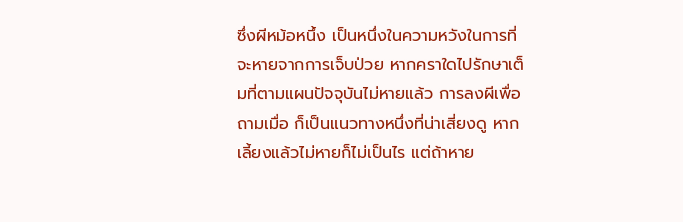ซึ่งผีหม้อหนึ้ง เป็นหนึ่งในความหวังในการที่จะหายจากการเจ็บป่วย หากคราใดไปรักษาเต็มที่ตามแผนปัจจุบันไม่หายแล้ว การลงผีเพื่อถามเมื่อ ก็เป็นแนวทางหนึ่งที่น่าเสี่ยงดู หากเลี้ยงแล้วไม่หายก็ไม่เป็นไร แต่ถ้าหาย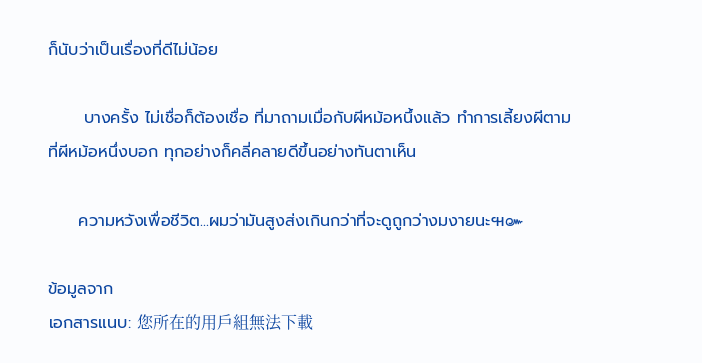ก็นับว่าเป็นเรื่องที่ดีไม่น้อย

      บางครั้ง ไม่เชื่อก็ต้องเชื่อ ที่มาถามเมื่อกับผีหม้อหนึ้งแล้ว ทำการเลี้ยงผีตามที่ผีหม้อหนึ่งบอก ทุกอย่างก็คลี่คลายดีขึ้นอย่างทันตาเห็น

     ความหวังเพื่อชีวิต...ผมว่ามันสูงส่งเกินกว่าที่จะดูถูกว่างมงายนะ๚๛

ข้อมูลจาก
เอกสารแนบ: 您所在的用戶組無法下載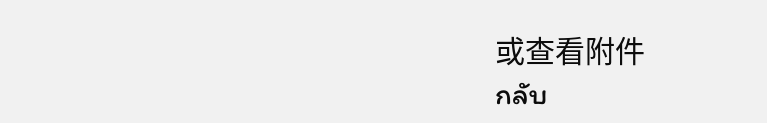或查看附件
กลับ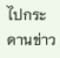ไปกระดานข่าว